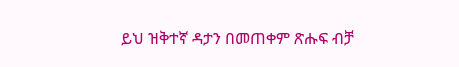ይህ ዝቅተኛ ዳታን በመጠቀም ጽሑፍ ብቻ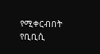የሚቀርብበት የቢቢሲ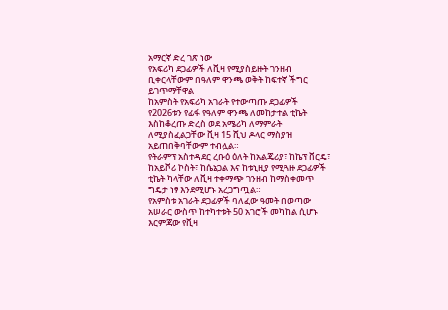አማርኛ ድረ ገጽ ነው
የአፍሪካ ደጋፊዎች ለቪዛ የሚያስይዙት ገንዘብ ቢቀርላቸውም በዓለም ዋንጫ ወቅት ከፍተኛ ችግር ይገጥማቸዋል
ከአምስት የአፍሪካ አገራት የተውጣጡ ደጋፊዎች የ2026ቱን የፊፋ የዓለም ዋንጫ ለመከታተል ቲኬት እስከቆረጡ ድረስ ወደ አሜሪካ ለማምራት ለሚያስፈልጋቸው ቪዛ 15 ሺህ ዶላር ማስያዝ አይጠበቅባቸውም ተብሏል።
የትራምፕ አስተዳደር ረቡዕ ዕለት ከአልጄሪያ፣ ከኬፕ ቨርዴ፣ ከአይቮሪ ኮስት፣ ከሴኔጋል እና ከቱኒዚያ የሚጓዙ ደጋፊዎች ቲኬት ካላቸው ለቪዛ ተቀማጭ ገንዘብ ከማስቀመጥ ግዴታ ነፃ እንደሚሆኑ አረጋግጧል።
የአምስቱ አገራት ደጋፊዎች ባለፈው ዓመት በወጣው አሠራር ውስጥ ከተካተቱት 50 አገሮች መካከል ሲሆኑ እርምጃው የቪዛ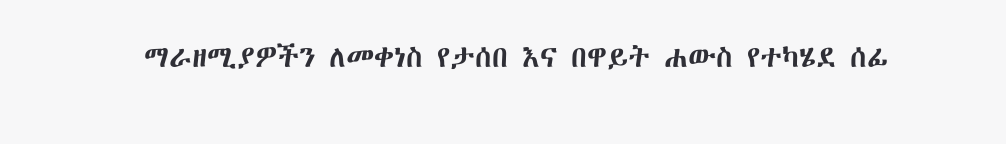ማራዘሚያዎችን ለመቀነስ የታሰበ እና በዋይት ሐውስ የተካሄደ ሰፊ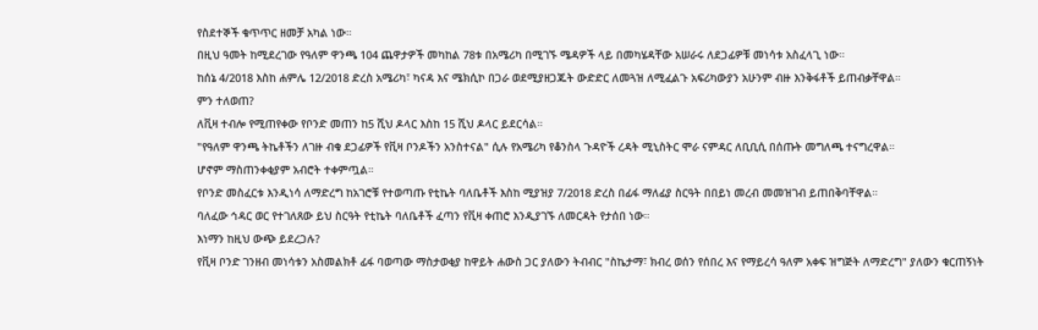የስደተኞች ቁጥጥር ዘመቻ አካል ነው።
በዚህ ዓመት ከሚደረገው የዓለም ዋንጫ 104 ጨዋታዎች መካከል 78ቱ በአሜሪካ በሚገኙ ሜዳዎች ላይ በመካሄዳቸው አሠራሩ ለደጋፊዎቹ መነሳቱ አስፈላጊ ነው።
ከሰኔ 4/2018 እስከ ሐምሌ 12/2018 ድረስ አሜሪካ፣ ካናዳ እና ሜክሲኮ በጋራ ወደሚያዘጋጁት ውድድር ለመጓዝ ለሚፈልጉ አፍሪካውያን አሁንም ብዙ እንቅፋቶች ይጠብቃቸዋል።
ምን ተለወጠ?
ለቪዛ ተብሎ የሚጠየቀው የቦንድ መጠን ከ5 ሺህ ዶላር እስከ 15 ሺህ ዶላር ይደርሳል።
"የዓለም ዋንጫ ትኬቶችን ለገዙ ብቁ ደጋፊዎች የቪዛ ቦንዶችን አንስተናል" ሲሉ የአሜሪካ የቆንስላ ጉዳዮች ረዳት ሚኒስትር ሞራ ናምዳር ለቢቢሲ በሰጡት መግለጫ ተናግረዋል።
ሆኖም ማስጠንቀቂያም አብሮት ተቀምጧል።
የቦንድ መስፈርቱ እንዲነሳ ለማድረግ ከአገሮቹ የተወጣጡ የቲኬት ባለቤቶች እስከ ሚያዝያ 7/2018 ድረስ በፊፋ ማለፊያ ስርዓት በበይነ መረብ መመዝገብ ይጠበቅባቸዋል።
ባለፈው ኅዳር ወር የተገለጸው ይህ ስርዓት የቲኬት ባለቤቶች ፈጣን የቪዛ ቀጠሮ እንዲያገኙ ለመርዳት የታሰበ ነው።
እነማን ከዚህ ውጭ ይደረጋሉ?
የቪዛ ቦንድ ገንዘብ መነሳቱን አስመልክቶ ፊፋ ባወጣው ማስታወቂያ ከዋይት ሐውስ ጋር ያለውን ትብብር "ስኬታማ፣ ክብረ ወሰን የሰበረ እና የማይረሳ ዓለም አቀፍ ዝግጅት ለማድረግ" ያለውን ቁርጠኝነት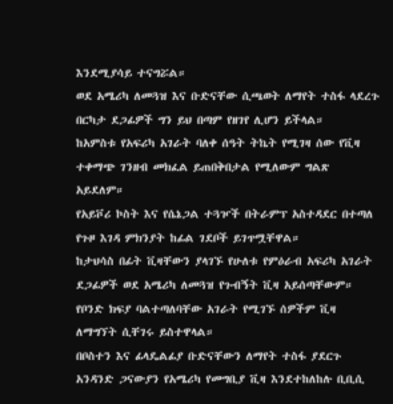እንደሚያሳይ ተናግሯል።
ወደ አሜሪካ ለመጓዝ እና ቡድናቸው ሲጫወት ለማየት ተስፋ ላደረጉ በርካታ ደጋፊዎች ግን ይህ በጣም የዘገየ ሊሆን ይችላል።
ከአምስቱ የአፍሪካ አገራት ባለቀ ሰዓት ትኬት የሚገዛ ሰው የቪዛ ተቀማጭ ገንዘብ መክፈል ይጠበቅበታል የሚለውም ግልጽ አይደለም።
የአይቮሪ ኮስት እና የሴኔጋል ተጓዦች በትራምፕ አስተዳደር በተጣለ የጉዞ እገዳ ምክንያት ከፊል ገደቦች ይገጥሟቸዋል።
ከታህሳስ በፊት ቪዛቸውን ያላገኙ የሁለቱ የምዕራብ አፍሪካ አገራት ደጋፊዎች ወደ አሜሪካ ለመጓዝ የጉብኝት ቪዛ አይሰጣቸውም።
የቦንድ ክፍያ ባልተጣለባቸው አገራት የሚገኙ ሰዎችም ቪዛ ለማግኘት ሲቸገሩ ይስተዋላል።
በቦስተን እና ፊላዴልፊያ ቡድናቸውን ለማየት ተስፋ ያደርጉ አንዳንድ ጋናውያን የአሜሪካ የመግቢያ ቪዛ እንደተከለከሉ ቢቢሲ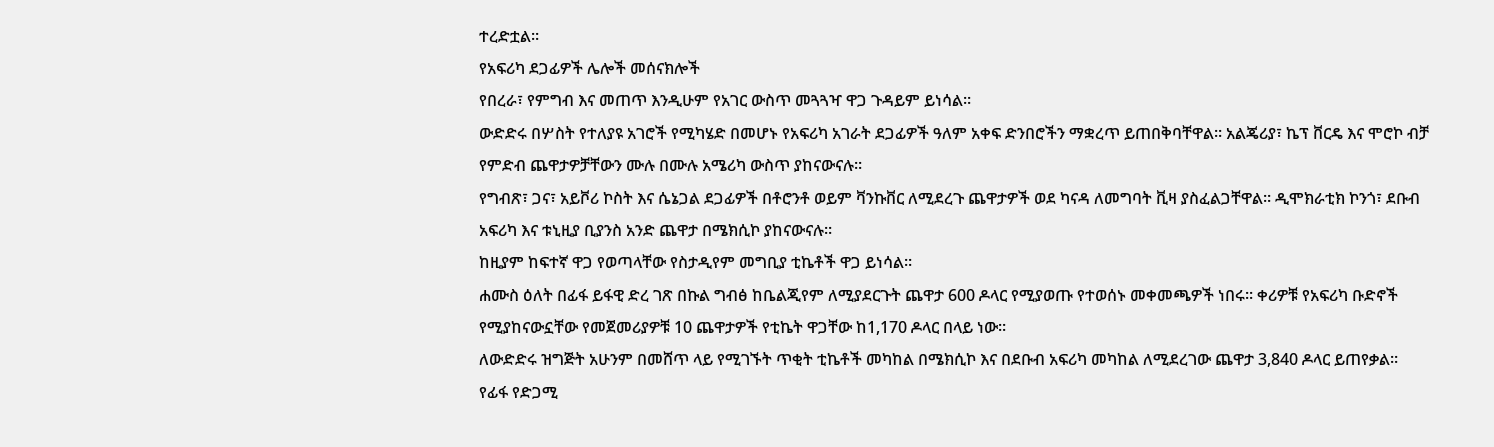ተረድቷል።
የአፍሪካ ደጋፊዎች ሌሎች መሰናክሎች
የበረራ፣ የምግብ እና መጠጥ እንዲሁም የአገር ውስጥ መጓጓዣ ዋጋ ጉዳይም ይነሳል።
ውድድሩ በሦስት የተለያዩ አገሮች የሚካሄድ በመሆኑ የአፍሪካ አገራት ደጋፊዎች ዓለም አቀፍ ድንበሮችን ማቋረጥ ይጠበቅባቸዋል። አልጄሪያ፣ ኬፕ ቨርዴ እና ሞሮኮ ብቻ የምድብ ጨዋታዎቻቸውን ሙሉ በሙሉ አሜሪካ ውስጥ ያከናውናሉ።
የግብጽ፣ ጋና፣ አይቮሪ ኮስት እና ሴኔጋል ደጋፊዎች በቶሮንቶ ወይም ቫንኩቨር ለሚደረጉ ጨዋታዎች ወደ ካናዳ ለመግባት ቪዛ ያስፈልጋቸዋል። ዲሞክራቲክ ኮንጎ፣ ደቡብ አፍሪካ እና ቱኒዚያ ቢያንስ አንድ ጨዋታ በሜክሲኮ ያከናውናሉ።
ከዚያም ከፍተኛ ዋጋ የወጣላቸው የስታዲየም መግቢያ ቲኬቶች ዋጋ ይነሳል።
ሐሙስ ዕለት በፊፋ ይፋዊ ድረ ገጽ በኩል ግብፅ ከቤልጂየም ለሚያደርጉት ጨዋታ 600 ዶላር የሚያወጡ የተወሰኑ መቀመጫዎች ነበሩ። ቀሪዎቹ የአፍሪካ ቡድኖች የሚያከናውኗቸው የመጀመሪያዎቹ 10 ጨዋታዎች የቲኬት ዋጋቸው ከ1,170 ዶላር በላይ ነው።
ለውድድሩ ዝግጅት አሁንም በመሸጥ ላይ የሚገኙት ጥቂት ቲኬቶች መካከል በሜክሲኮ እና በደቡብ አፍሪካ መካከል ለሚደረገው ጨዋታ 3,840 ዶላር ይጠየቃል።
የፊፋ የድጋሚ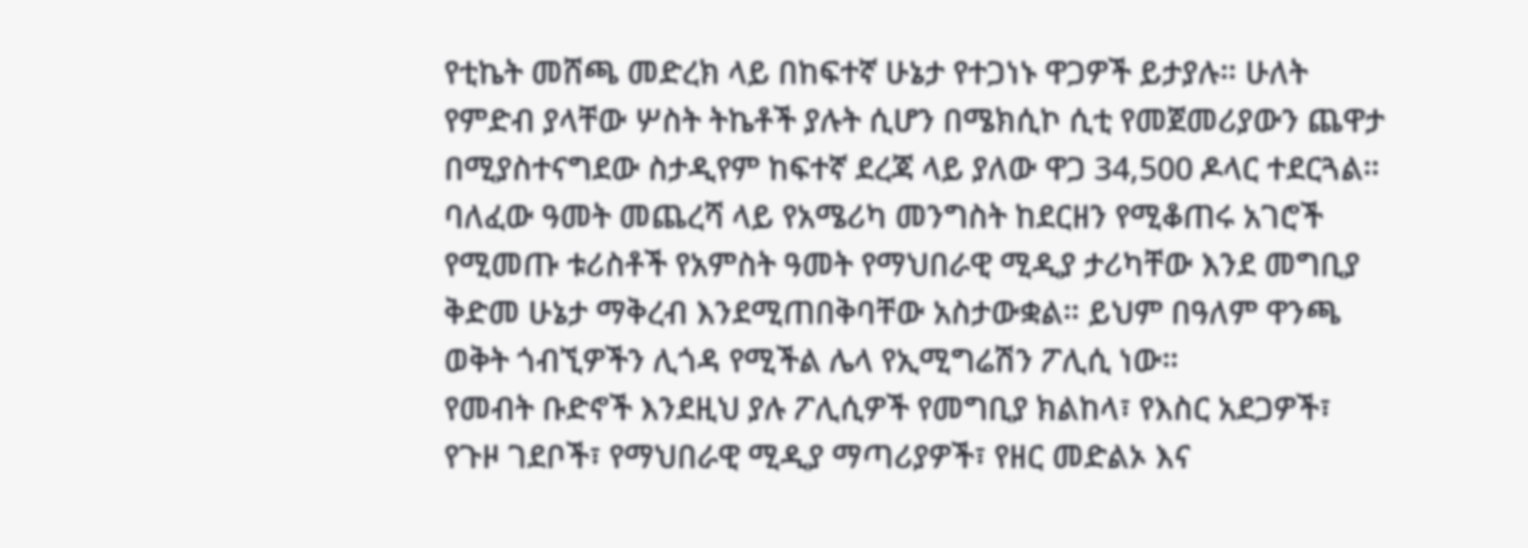የቲኬት መሸጫ መድረክ ላይ በከፍተኛ ሁኔታ የተጋነኑ ዋጋዎች ይታያሉ። ሁለት የምድብ ያላቸው ሦስት ትኬቶች ያሉት ሲሆን በሜክሲኮ ሲቲ የመጀመሪያውን ጨዋታ በሚያስተናግደው ስታዲየም ከፍተኛ ደረጃ ላይ ያለው ዋጋ 34,500 ዶላር ተደርጓል።
ባለፈው ዓመት መጨረሻ ላይ የአሜሪካ መንግስት ከደርዘን የሚቆጠሩ አገሮች የሚመጡ ቱሪስቶች የአምስት ዓመት የማህበራዊ ሚዲያ ታሪካቸው እንደ መግቢያ ቅድመ ሁኔታ ማቅረብ እንደሚጠበቅባቸው አስታውቋል። ይህም በዓለም ዋንጫ ወቅት ጎብኚዎችን ሊጎዳ የሚችል ሌላ የኢሚግሬሽን ፖሊሲ ነው።
የመብት ቡድኖች እንደዚህ ያሉ ፖሊሲዎች የመግቢያ ክልከላ፣ የእስር አደጋዎች፣ የጉዞ ገደቦች፣ የማህበራዊ ሚዲያ ማጣሪያዎች፣ የዘር መድልኦ እና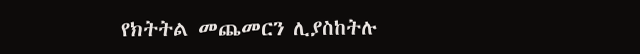የክትትል መጨመርን ሊያስከትሉ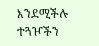እንደሚችሉ ተጓዦችን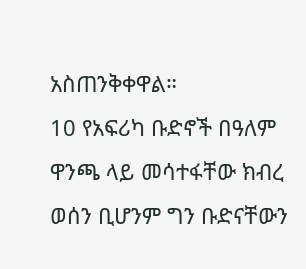አስጠንቅቀዋል።
10 የአፍሪካ ቡድኖች በዓለም ዋንጫ ላይ መሳተፋቸው ክብረ ወሰን ቢሆንም ግን ቡድናቸውን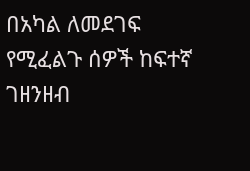በአካል ለመደገፍ የሚፈልጉ ሰዎች ከፍተኛ ገዘንዘብ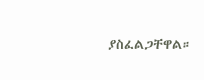ያስፈልጋቸዋል።